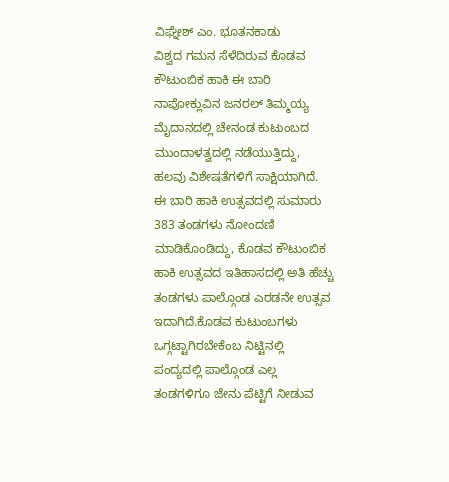ವಿಘ್ನೇಶ್ ಎಂ. ಭೂತನಕಾಡು
ವಿಶ್ವದ ಗಮನ ಸೆಳೆದಿರುವ ಕೊಡವ ಕೌಟುಂಬಿಕ ಹಾಕಿ ಈ ಬಾರಿ ನಾಪೋಕ್ಲುವಿನ ಜನರಲ್ ತಿಮ್ಮಯ್ಯ ಮೈದಾನದಲ್ಲಿ ಚೇನಂಡ ಕುಟುಂಬದ ಮುಂದಾಳತ್ವದಲ್ಲಿ ನಡೆಯುತ್ತಿದ್ದು, ಹಲವು ವಿಶೇಷತೆಗಳಿಗೆ ಸಾಕ್ಷಿಯಾಗಿದೆ.
ಈ ಬಾರಿ ಹಾಕಿ ಉತ್ಸವದಲ್ಲಿ ಸುಮಾರು 383 ತಂಡಗಳು ನೋಂದಣಿ ಮಾಡಿಕೊಂಡಿದ್ದು, ಕೊಡವ ಕೌಟುಂಬಿಕ ಹಾಕಿ ಉತ್ಸವದ ಇತಿಹಾಸದಲ್ಲಿ ಅತಿ ಹೆಚ್ಚು ತಂಡಗಳು ಪಾಲ್ಗೊಂಡ ಎರಡನೇ ಉತ್ಸವ ಇದಾಗಿದೆ.ಕೊಡವ ಕುಟುಂಬಗಳು ಒಗ್ಗಟ್ಟಾಗಿರಬೇಕೆಂಬ ನಿಟ್ಟಿನಲ್ಲಿ ಪಂದ್ಯದಲ್ಲಿ ಪಾಲ್ಗೊಂಡ ಎಲ್ಲ ತಂಡಗಳಿಗೂ ಜೇನು ಪೆಟ್ಟಿಗೆ ನೀಡುವ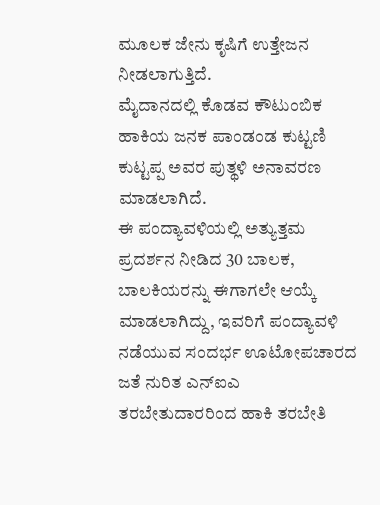ಮೂಲಕ ಜೇನು ಕೃಷಿಗೆ ಉತ್ತೇಜನ ನೀಡಲಾಗುತ್ತಿದೆ.
ಮೈದಾನದಲ್ಲಿ ಕೊಡವ ಕೌಟುಂಬಿಕ ಹಾಕಿಯ ಜನಕ ಪಾಂಡಂಡ ಕುಟ್ಟಣಿ ಕುಟ್ಟಪ್ಪ ಅವರ ಪುತ್ಥಳಿ ಅನಾವರಣ ಮಾಡಲಾಗಿದೆ.
ಈ ಪಂದ್ಯಾವಳಿಯಲ್ಲಿ ಅತ್ಯುತ್ತಮ ಪ್ರದರ್ಶನ ನೀಡಿದ 30 ಬಾಲಕ, ಬಾಲಕಿಯರನ್ನು ಈಗಾಗಲೇ ಆಯ್ಕೆ ಮಾಡಲಾಗಿದ್ದು, ಇವರಿಗೆ ಪಂದ್ಯಾವಳಿ ನಡೆಯುವ ಸಂದರ್ಭ ಊಟೋಪಚಾರದ ಜತೆ ನುರಿತ ಎನ್ಐಎ ತರಬೇತುದಾರರಿಂದ ಹಾಕಿ ತರಬೇತಿ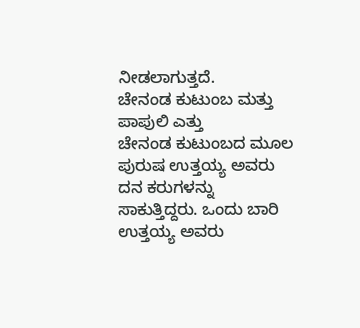ನೀಡಲಾಗುತ್ತದೆ.
ಚೇನಂಡ ಕುಟುಂಬ ಮತ್ತು ಪಾಪುಲಿ ಎತ್ತು
ಚೇನಂಡ ಕುಟುಂಬದ ಮೂಲ ಪುರುಷ ಉತ್ತಯ್ಯ ಅವರು ದನ ಕರುಗಳನ್ನು ಸಾಕುತ್ತಿದ್ದರು. ಒಂದು ಬಾರಿ ಉತ್ತಯ್ಯ ಅವರು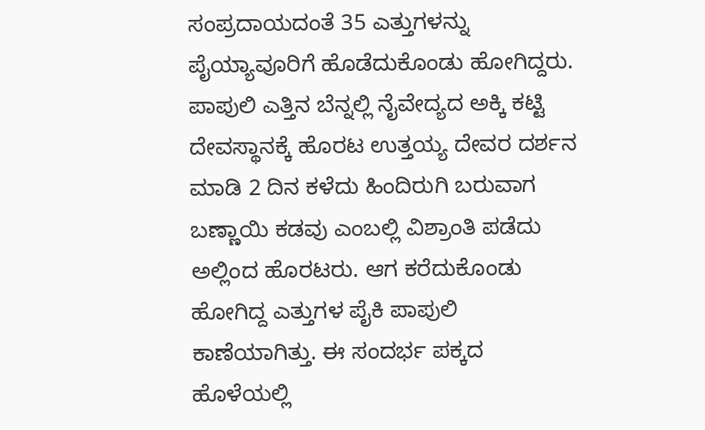ಸಂಪ್ರದಾಯದಂತೆ 35 ಎತ್ತುಗಳನ್ನು ಪೈಯ್ಯಾವೂರಿಗೆ ಹೊಡೆದುಕೊಂಡು ಹೋಗಿದ್ದರು. ಪಾಪುಲಿ ಎತ್ತಿನ ಬೆನ್ನಲ್ಲಿ ನೈವೇದ್ಯದ ಅಕ್ಕಿ ಕಟ್ಟಿ ದೇವಸ್ಥಾನಕ್ಕೆ ಹೊರಟ ಉತ್ತಯ್ಯ ದೇವರ ದರ್ಶನ ಮಾಡಿ 2 ದಿನ ಕಳೆದು ಹಿಂದಿರುಗಿ ಬರುವಾಗ ಬಣ್ಣಾಯಿ ಕಡವು ಎಂಬಲ್ಲಿ ವಿಶ್ರಾಂತಿ ಪಡೆದು ಅಲ್ಲಿಂದ ಹೊರಟರು. ಆಗ ಕರೆದುಕೊಂಡು ಹೋಗಿದ್ದ ಎತ್ತುಗಳ ಪೈಕಿ ಪಾಪುಲಿ ಕಾಣೆಯಾಗಿತ್ತು. ಈ ಸಂದರ್ಭ ಪಕ್ಕದ ಹೊಳೆಯಲ್ಲಿ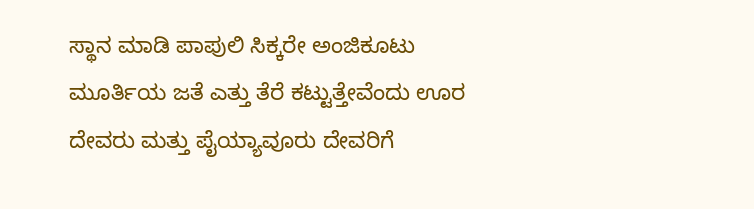ಸ್ಥಾನ ಮಾಡಿ ಪಾಪುಲಿ ಸಿಕ್ಕರೇ ಅಂಜಿಕೂಟು ಮೂರ್ತಿಯ ಜತೆ ಎತ್ತು ತೆರೆ ಕಟ್ಟುತ್ತೇವೆಂದು ಊರ ದೇವರು ಮತ್ತು ಪೈಯ್ಯಾವೂರು ದೇವರಿಗೆ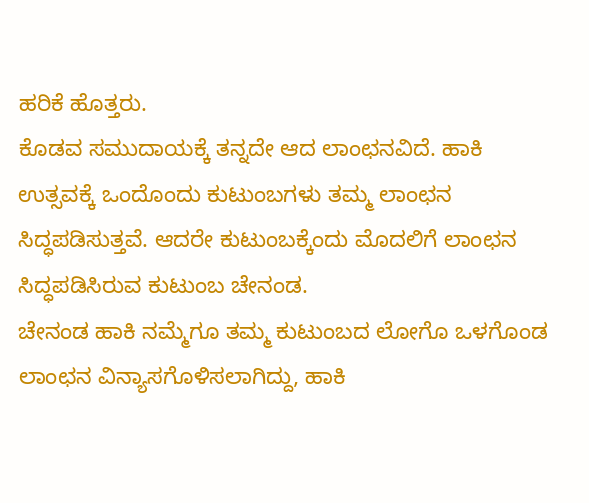ಹರಿಕೆ ಹೊತ್ತರು.
ಕೊಡವ ಸಮುದಾಯಕ್ಕೆ ತನ್ನದೇ ಆದ ಲಾಂಛನವಿದೆ. ಹಾಕಿ ಉತ್ಸವಕ್ಕೆ ಒಂದೊಂದು ಕುಟುಂಬಗಳು ತಮ್ಮ ಲಾಂಛನ ಸಿದ್ಧಪಡಿಸುತ್ತವೆ. ಆದರೇ ಕುಟುಂಬಕ್ಕೆಂದು ಮೊದಲಿಗೆ ಲಾಂಛನ ಸಿದ್ಧಪಡಿಸಿರುವ ಕುಟುಂಬ ಚೇನಂಡ.
ಚೇನಂಡ ಹಾಕಿ ನಮ್ಮೆಗೂ ತಮ್ಮ ಕುಟುಂಬದ ಲೋಗೊ ಒಳಗೊಂಡ ಲಾಂಛನ ವಿನ್ಯಾಸಗೊಳಿಸಲಾಗಿದ್ದು, ಹಾಕಿ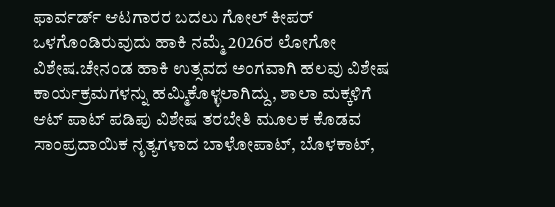ಫಾರ್ವರ್ಡ್ ಆಟಗಾರರ ಬದಲು ಗೋಲ್ ಕೀಪರ್ ಒಳಗೊಂಡಿರುವುದು ಹಾಕಿ ನಮ್ಮೆ 2026ರ ಲೋಗೋ ವಿಶೇಷ.ಚೇನಂಡ ಹಾಕಿ ಉತ್ಸವದ ಅಂಗವಾಗಿ ಹಲವು ವಿಶೇಷ ಕಾರ್ಯಕ್ರಮಗಳನ್ನು ಹಮ್ಮಿಕೊಳ್ಳಲಾಗಿದ್ದು, ಶಾಲಾ ಮಕ್ಕಳಿಗೆ ಆಟ್ ಪಾಟ್ ಪಡಿಪು ವಿಶೇಷ ತರಬೇತಿ ಮೂಲಕ ಕೊಡವ ಸಾಂಪ್ರದಾಯಿಕ ನೃತ್ಯಗಳಾದ ಬಾಳೋಪಾಟ್, ಬೊಳಕಾಟ್,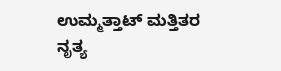ಉಮ್ಮತ್ತಾಟ್ ಮತ್ತಿತರ ನೃತ್ಯ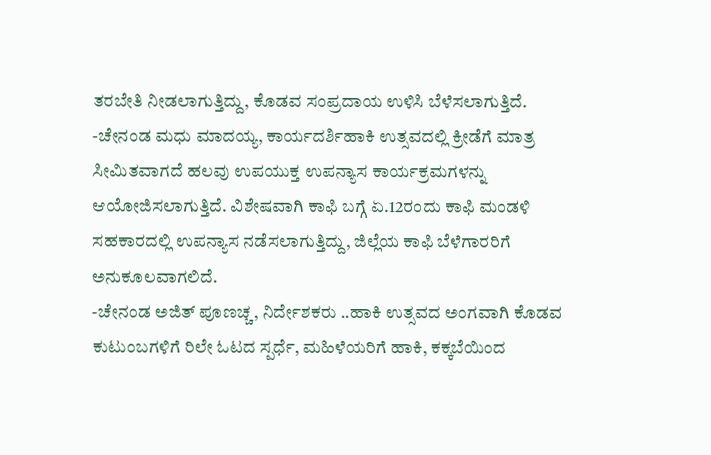ತರಬೇತಿ ನೀಡಲಾಗುತ್ತಿದ್ದು, ಕೊಡವ ಸಂಪ್ರದಾಯ ಉಳಿಸಿ ಬೆಳೆಸಲಾಗುತ್ತಿದೆ.
-ಚೇನಂಡ ಮಧು ಮಾದಯ್ಯ, ಕಾರ್ಯದರ್ಶಿಹಾಕಿ ಉತ್ಸವದಲ್ಲಿ ಕ್ರೀಡೆಗೆ ಮಾತ್ರ ಸೀಮಿತವಾಗದೆ ಹಲವು ಉಪಯುಕ್ತ ಉಪನ್ಯಾಸ ಕಾರ್ಯಕ್ರಮಗಳನ್ನು ಆಯೋಜಿಸಲಾಗುತ್ತಿದೆ. ವಿಶೇಷವಾಗಿ ಕಾಫಿ ಬಗ್ಗೆ ಏ.12ರಂದು ಕಾಫಿ ಮಂಡಳಿ ಸಹಕಾರದಲ್ಲಿ ಉಪನ್ಯಾಸ ನಡೆಸಲಾಗುತ್ತಿದ್ದು, ಜಿಲ್ಲೆಯ ಕಾಫಿ ಬೆಳೆಗಾರರಿಗೆ ಅನುಕೂಲವಾಗಲಿದೆ.
-ಚೇನಂಡ ಅಜಿತ್ ಪೂಣಚ್ಚ, ನಿರ್ದೇಶಕರು ..ಹಾಕಿ ಉತ್ಸವದ ಅಂಗವಾಗಿ ಕೊಡವ ಕುಟುಂಬಗಳಿಗೆ ರಿಲೇ ಓಟದ ಸ್ಪರ್ಧೆ, ಮಹಿಳೆಯರಿಗೆ ಹಾಕಿ, ಕಕ್ಕಬೆಯಿಂದ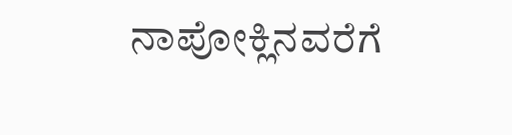ನಾಪೋಕ್ಲಿನವರೆಗೆ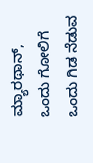ಮ್ಯಾರಥಾನ್, ಒಂದು ಗೋಲಿಗೆ ಒಂದು ಗಿಡ ನೆಡುವ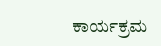ಕಾರ್ಯಕ್ರಮ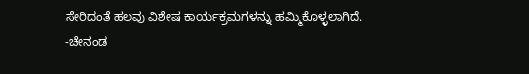ಸೇರಿದಂತೆ ಹಲವು ವಿಶೇಷ ಕಾರ್ಯಕ್ರಮಗಳನ್ನು ಹಮ್ಮಿಕೊಳ್ಳಲಾಗಿದೆ.
-ಚೇನಂಡ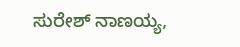ಸುರೇಶ್ ನಾಣಯ್ಯ,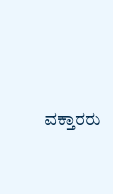ವಕ್ತಾರರು